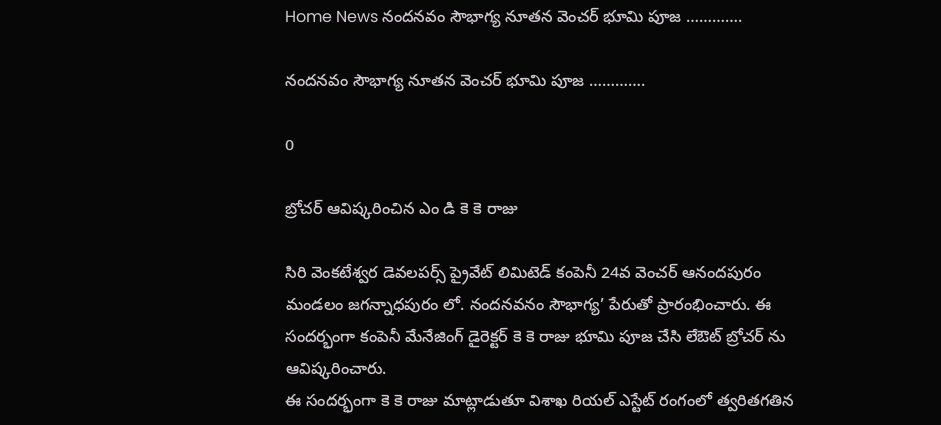Home News నందనవం సౌభాగ్య నూతన వెంచర్ భూమి పూజ ………….

నందనవం సౌభాగ్య నూతన వెంచర్ భూమి పూజ ………….

0

బ్రోచర్ ఆవిష్కరించిన ఎం డి కె కె రాజు

సిరి వెంకటేశ్వర డెవలపర్స్ ప్రైవేట్ లిమిటెడ్ కంపెనీ 24వ వెంచర్ ఆనందపురం మండలం జగన్నాధపురం లో. నందనవనం సౌభాగ్య’ పేరుతో ప్రారంభించారు. ఈ సందర్భంగా కంపెనీ మేనేజింగ్ డైరెక్టర్ కె కె రాజు భూమి పూజ చేసి లేఔట్ బ్రోచర్ ను ఆవిష్కరించారు.
ఈ సందర్భంగా కె కె రాజు మాట్లాడుతూ విశాఖ రియల్ ఎస్టేట్ రంగంలో త్వరితగతిన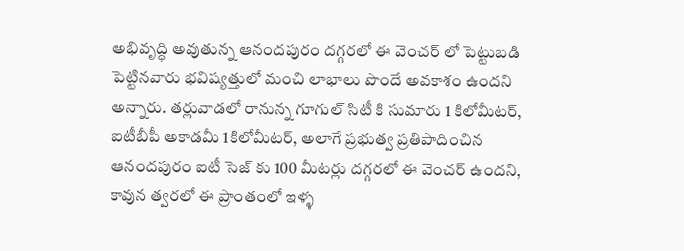అభివృద్ధి అవుతున్న ఆనందపురం దగ్గరలో ఈ వెంచర్ లో పెట్టుబడి పెట్టినవారు భవిష్యత్తులో మంచి లాభాలు పొందే అవకాశం ఉందని అన్నారు. తర్లువాడలో రానున్న గూగుల్ సిటీ కి సుమారు 1 కిలోమీటర్, ఐటీబీపీ అకాడమీ 1కిలోమీటర్, అలాగే ప్రభుత్వ ప్రతిపాదించిన ఆనందపురం ఐటీ సెజ్ కు 100 మీటర్లు దగ్గరలో ఈ వెంచర్ ఉందని, కావున త్వరలో ఈ ప్రాంతంలో ఇళ్ళ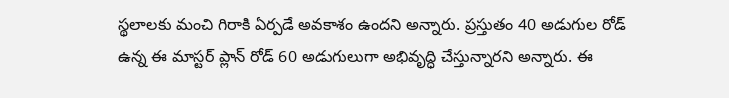స్థలాలకు మంచి గిరాకి ఏర్పడే అవకాశం ఉందని అన్నారు. ప్రస్తుతం 40 అడుగుల రోడ్ ఉన్న ఈ మాస్టర్ ప్లాన్ రోడ్ 60 అడుగులుగా అభివృద్ధి చేస్తున్నారని అన్నారు. ఈ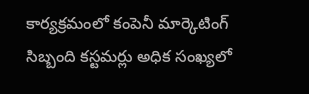కార్యక్రమంలో కంపెనీ మార్కెటింగ్ సిబ్బంది కస్టమర్లు అధిక సంఖ్యలో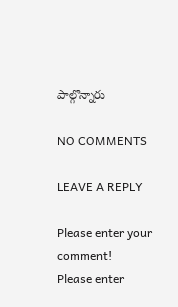పాల్గొన్నారు

NO COMMENTS

LEAVE A REPLY

Please enter your comment!
Please enter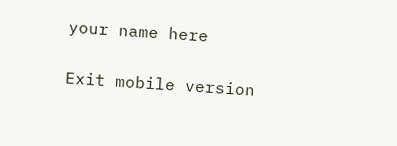your name here

Exit mobile version